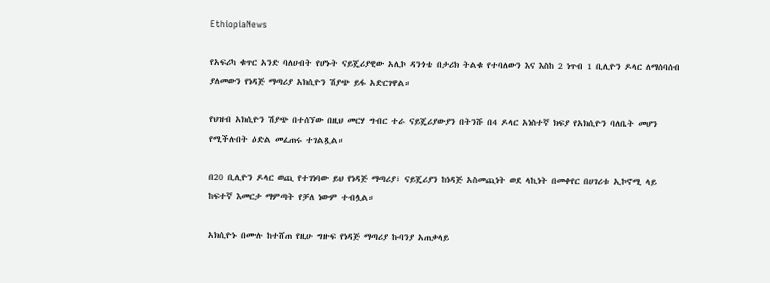EthiopiaNews

የአፍሪካ ቁጥር አንድ ባለሀብት የሆኑት ናይጄሪያዊው አሊኮ ዳንጎቴ በታሪክ ትልቁ የተባለውን እና እስከ 2 ነጥብ 1 ቢሊዮን ዶላር ለማሰባሰብ ያለመውን የነዳጅ ማጣሪያ አክሲዮን ሽያጭ ይፋ አድርገዋል።

የህዝብ አክሲዮን ሽያጭ በተሰኘው በዚህ መርሃ ግብር ተራ ናይጄሪያውያን በትንሹ በ4 ዶላር አነስተኛ ክፍያ የአክሲዮን ባለቤት መሆን የሚችሉበት ዕድል መፈጠሩ ተገልጿል።

በ20 ቢሊዮን ዶላር ወጪ የተገነባው ይህ የነዳጅ ማጣሪያ፣ ናይጄሪያን ከነዳጅ አስመጪነት ወደ ላኪነት በመቀየር በሀገሪቱ ኢኮኖሚ ላይ ከፍተኛ እመርታ ማምጣት የቻለ ነውም ተብሏል።

አክሲዮኑ በሙሉ ከተሸጠ የዚሁ ግዙፍ የነዳጅ ማጣሪያ ኩባንያ አጠቃላይ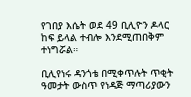የገበያ እሴት ወደ 49 ቢሊዮን ዶላር ከፍ ይላል ተብሎ እንደሚጠበቅም ተነግሯል።

ቢሊየነሩ ዳንጎቴ በሚቀጥሉት ጥቂት ዓመታት ውስጥ የነዳጅ ማጣሪያውን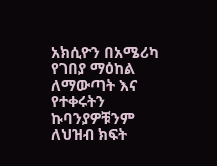አክሲዮን በአሜሪካ የገበያ ማዕከል ለማውጣት እና የተቀሩትን ኩባንያዎቹንም ለህዝብ ክፍት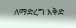ለማድረግ እቅድ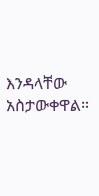እንዳላቸው አስታውቀዋል።